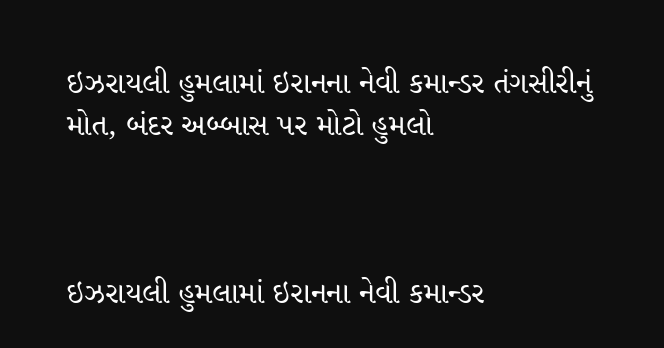ઇઝરાયલી હુમલામાં ઇરાનના નેવી કમાન્ડર તંગસીરીનું મોત, બંદર અબ્બાસ પર મોટો હુમલો



ઇઝરાયલી હુમલામાં ઇરાનના નેવી કમાન્ડર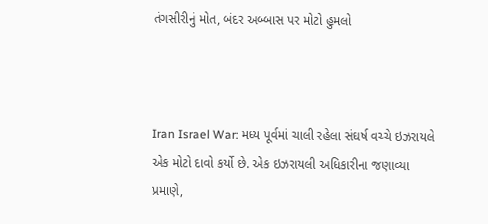તંગસીરીનું મોત, બંદર અબ્બાસ પર મોટો હુમલો



Iran Israel War: મધ્ય પૂર્વમાં ચાલી રહેલા સંઘર્ષ વચ્ચે ઇઝરાયલે એક મોટો દાવો કર્યો છે. એક ઇઝરાયલી અધિકારીના જણાવ્યા પ્રમાણે,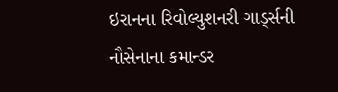ઇરાનના રિવોલ્યુશનરી ગાર્ડ્સની નૌસેનાના કમાન્ડર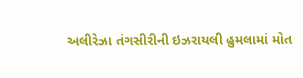અલીરેઝા તંગસીરીની ઇઝરાયલી હુમલામાં મોત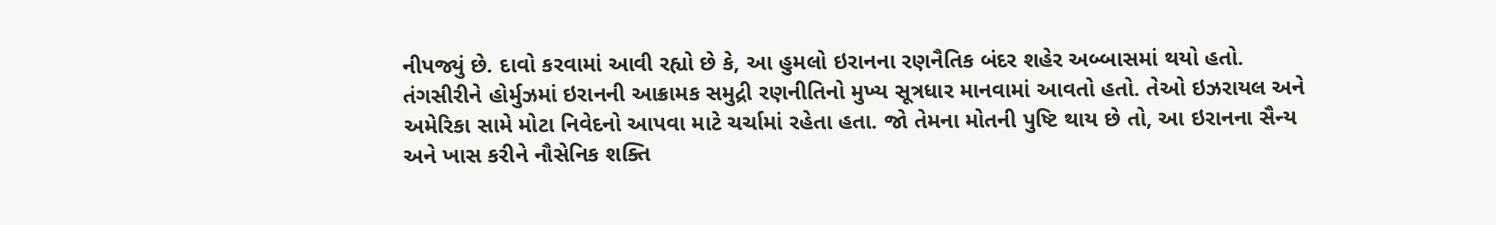નીપજ્યું છે. દાવો કરવામાં આવી રહ્યો છે કે, આ હુમલો ઇરાનના રણનૈતિક બંદર શહેર અબ્બાસમાં થયો હતો.
તંગસીરીને હોર્મુઝમાં ઇરાનની આક્રામક સમુદ્રી રણનીતિનો મુખ્ય સૂત્રધાર માનવામાં આવતો હતો. તેઓ ઇઝરાયલ અને અમેરિકા સામે મોટા નિવેદનો આપવા માટે ચર્ચામાં રહેતા હતા. જો તેમના મોતની પુષ્ટિ થાય છે તો, આ ઇરાનના સૈન્ય અને ખાસ કરીને નૌસેનિક શક્તિ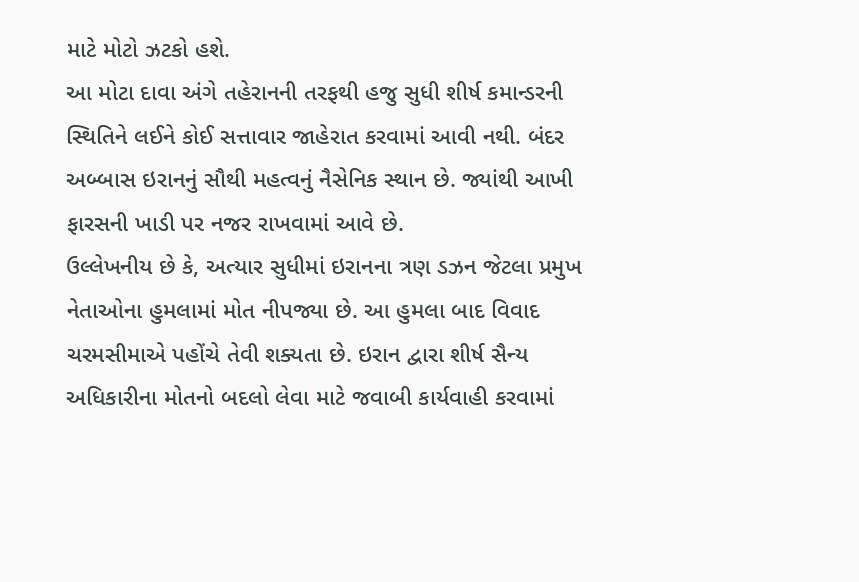માટે મોટો ઝટકો હશે.
આ મોટા દાવા અંગે તહેરાનની તરફથી હજુ સુધી શીર્ષ કમાન્ડરની સ્થિતિને લઈને કોઈ સત્તાવાર જાહેરાત કરવામાં આવી નથી. બંદર અબ્બાસ ઇરાનનું સૌથી મહત્વનું નૈસેનિક સ્થાન છે. જ્યાંથી આખી ફારસની ખાડી પર નજર રાખવામાં આવે છે.
ઉલ્લેખનીય છે કે, અત્યાર સુધીમાં ઇરાનના ત્રણ ડઝન જેટલા પ્રમુખ નેતાઓના હુમલામાં મોત નીપજ્યા છે. આ હુમલા બાદ વિવાદ ચરમસીમાએ પહોંચે તેવી શક્યતા છે. ઇરાન દ્વારા શીર્ષ સૈન્ય અધિકારીના મોતનો બદલો લેવા માટે જવાબી કાર્યવાહી કરવામાં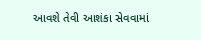આવશે તેવી આશંકા સેવવામાં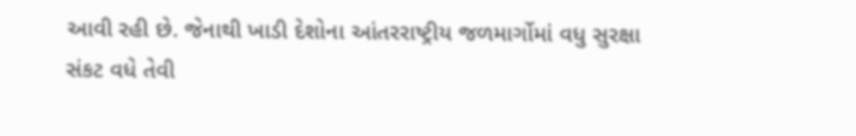આવી રહી છે. જેનાથી ખાડી દેશોના આંતરરાષ્ટ્રીય જળમાર્ગોમાં વધુ સુરક્ષા સંકટ વધે તેવી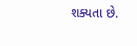શક્યતા છે.